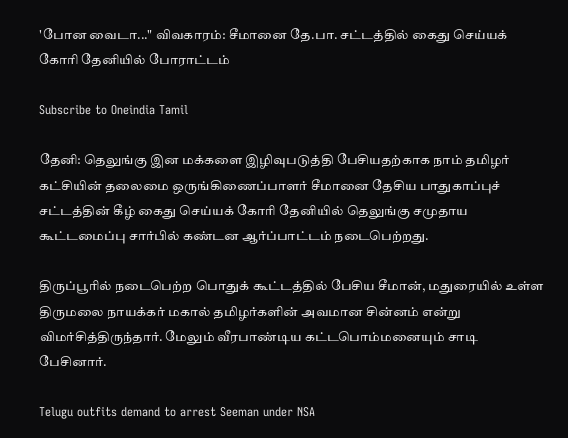'போன வைடா..." விவகாரம்: சீமானை தே.பா. சட்டத்தில் கைது செய்யக் கோரி தேனியில் போராட்டம்

Subscribe to Oneindia Tamil

தேனி: தெலுங்கு இன மக்களை இழிவுபடுத்தி பேசியதற்காக நாம் தமிழர் கட்சியின் தலைமை ஒருங்கிணைப்பாளர் சீமானை தேசிய பாதுகாப்புச் சட்டத்தின் கீழ் கைது செய்யக் கோரி தேனியில் தெலுங்கு சமுதாய கூட்டமைப்பு சார்பில் கண்டன ஆர்ப்பாட்டம் நடைபெற்றது.

திருப்பூரில் நடைபெற்ற பொதுக் கூட்டத்தில் பேசிய சீமான், மதுரையில் உள்ள திருமலை நாயக்கர் மகால் தமிழர்களின் அவமான சின்னம் என்று விமர்சித்திருந்தார். மேலும் வீரபாண்டிய கட்டபொம்மனையும் சாடி பேசினார்.

Telugu outfits demand to arrest Seeman under NSA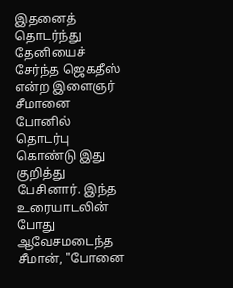இதனைத் தொடர்ந்து தேனியைச் சேர்ந்த ஜெகதீஸ் என்ற இளைஞர் சீமானை போனில் தொடர்பு கொண்டு இது குறித்து பேசினார். இந்த உரையாடலின் போது ஆவேசமடைந்த சீமான், "போனை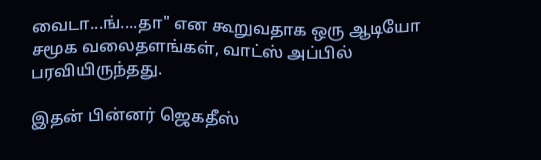வைடா...ங்....தா" என கூறுவதாக ஒரு ஆடியோ சமூக வலைதளங்கள், வாட்ஸ் அப்பில் பரவியிருந்தது.

இதன் பின்னர் ஜெகதீஸ்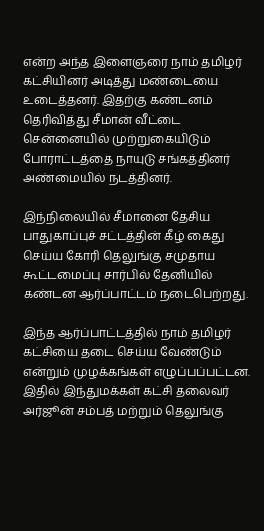என்ற அந்த இளைஞரை நாம் தமிழர் கட்சியினர் அடித்து மண்டையை உடைத்தனர். இதற்கு கண்டனம் தெரிவித்து சீமான் வீட்டை சென்னையில் முற்றுகையிடும் போராட்டத்தை நாயுடு சங்கத்தினர் அண்மையில் நடத்தினர்.

இந்நிலையில் சீமானை தேசிய பாதுகாப்புச் சட்டத்தின் கீழ் கைது செய்ய கோரி தெலுங்கு சமுதாய கூட்டமைப்பு சார்பில் தேனியில் கண்டன ஆர்ப்பாட்டம் நடைபெற்றது.

இந்த ஆர்ப்பாட்டத்தில் நாம் தமிழர் கட்சியை தடை செய்ய வேண்டும் என்றும் முழக்கங்கள் எழுப்பப்பட்டன. இதில் இந்துமக்கள் கட்சி தலைவர் அர்ஜூன் சம்பத் மற்றும் தெலுங்கு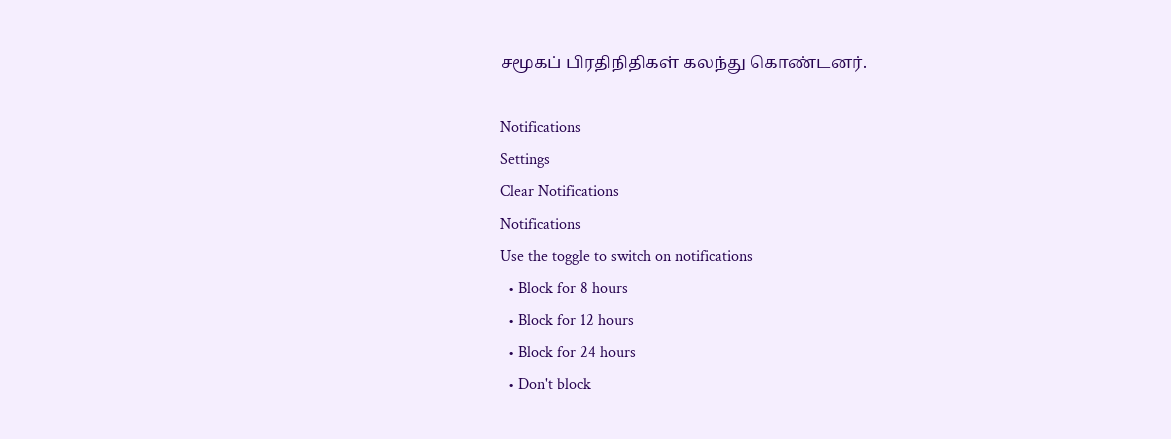சமூகப் பிரதிநிதிகள் கலந்து கொண்டனர்.

Notifications
Settings
Clear Notifications
Notifications
Use the toggle to switch on notifications
  • Block for 8 hours
  • Block for 12 hours
  • Block for 24 hours
  • Don't block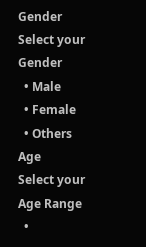Gender
Select your Gender
  • Male
  • Female
  • Others
Age
Select your Age Range
  •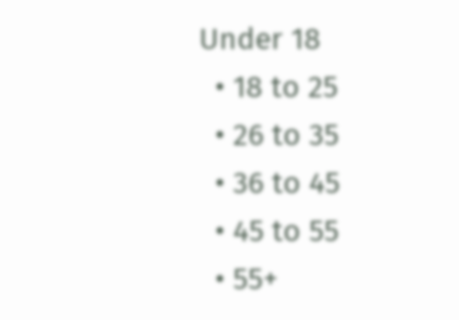Under 18
  • 18 to 25
  • 26 to 35
  • 36 to 45
  • 45 to 55
  • 55+